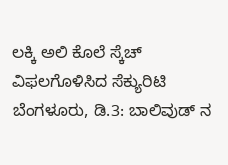ಲಕ್ಕಿ ಅಲಿ ಕೊಲೆ ಸ್ಕೆಚ್ ವಿಫಲಗೊಳಿಸಿದ ಸೆಕ್ಯುರಿಟಿ
ಬೆಂಗಳೂರು, ಡಿ.3: ಬಾಲಿವುಡ್ ನ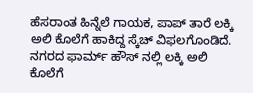ಹೆಸರಾಂತ ಹಿನ್ನೆಲೆ ಗಾಯಕ, ಪಾಪ್ ತಾರೆ ಲಕ್ಕಿ ಅಲಿ ಕೊಲೆಗೆ ಹಾಕಿದ್ದ ಸ್ಕೆಚ್ ವಿಫಲಗೊಂಡಿದೆ. ನಗರದ ಫಾರ್ಮ್ ಹೌಸ್ ನಲ್ಲಿ ಲಕ್ಕಿ ಅಲಿ ಕೊಲೆಗೆ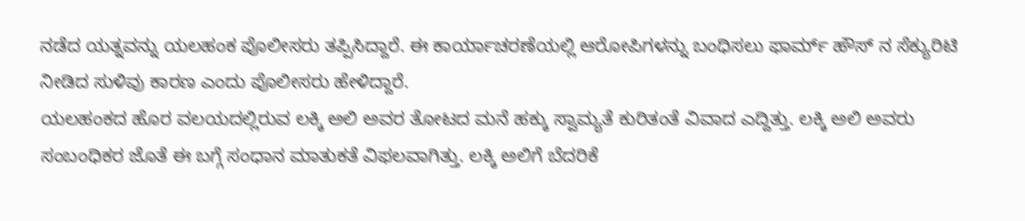ನಡೆದ ಯತ್ನವನ್ನು ಯಲಹಂಕ ಪೊಲೀಸರು ತಪ್ಪಿಸಿದ್ದಾರೆ. ಈ ಕಾರ್ಯಾಚರಣೆಯಲ್ಲಿ ಆರೋಪಿಗಳನ್ನು ಬಂಧಿಸಲು ಫಾರ್ಮ್ ಹೌಸ್ ನ ಸೆಕ್ಯುರಿಟಿ ನೀಡಿದ ಸುಳಿವು ಕಾರಣ ಎಂದು ಪೊಲೀಸರು ಹೇಳಿದ್ದಾರೆ.
ಯಲಹಂಕದ ಹೊರ ವಲಯದಲ್ಲಿರುವ ಲಕ್ಕಿ ಅಲಿ ಅವರ ತೋಟದ ಮನೆ ಹಕ್ಕು ಸ್ವಾಮ್ಯತೆ ಕುರಿತಂತೆ ವಿವಾದ ಎದ್ದಿತ್ತು. ಲಕ್ಕಿ ಅಲಿ ಅವರು ಸಂಬಂಧಿಕರ ಜೊತೆ ಈ ಬಗ್ಗೆ ಸಂಧಾನ ಮಾತುಕತೆ ವಿಫಲವಾಗಿತ್ತು. ಲಕ್ಕಿ ಅಲಿಗೆ ಬೆದರಿಕೆ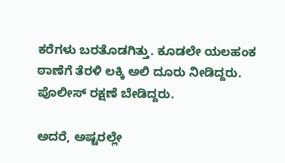ಕರೆಗಳು ಬರತೊಡಗಿತ್ತು. ಕೂಡಲೇ ಯಲಹಂಕ ಠಾಣೆಗೆ ತೆರಳಿ ಲಕ್ಕಿ ಅಲಿ ದೂರು ನೀಡಿದ್ದರು. ಪೊಲೀಸ್ ರಕ್ಷಣೆ ಬೇಡಿದ್ದರು.

ಅದರೆ, ಅಷ್ಟರಲ್ಲೇ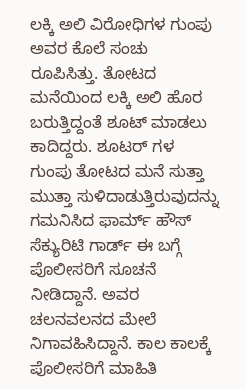ಲಕ್ಕಿ ಅಲಿ ವಿರೋಧಿಗಳ ಗುಂಪು ಅವರ ಕೊಲೆ ಸಂಚು ರೂಪಿಸಿತ್ತು. ತೋಟದ ಮನೆಯಿಂದ ಲಕ್ಕಿ ಅಲಿ ಹೊರ ಬರುತ್ತಿದ್ದಂತೆ ಶೂಟ್ ಮಾಡಲು ಕಾದಿದ್ದರು. ಶೂಟರ್ ಗಳ ಗುಂಪು ತೋಟದ ಮನೆ ಸುತ್ತಾ ಮುತ್ತಾ ಸುಳಿದಾಡುತ್ತಿರುವುದನ್ನು ಗಮನಿಸಿದ ಫಾರ್ಮ್ ಹೌಸ್ ಸೆಕ್ಯುರಿಟಿ ಗಾರ್ಡ್ ಈ ಬಗ್ಗೆ ಪೊಲೀಸರಿಗೆ ಸೂಚನೆ ನೀಡಿದ್ದಾನೆ. ಅವರ ಚಲನವಲನದ ಮೇಲೆ ನಿಗಾವಹಿಸಿದ್ದಾನೆ. ಕಾಲ ಕಾಲಕ್ಕೆ ಪೊಲೀಸರಿಗೆ ಮಾಹಿತಿ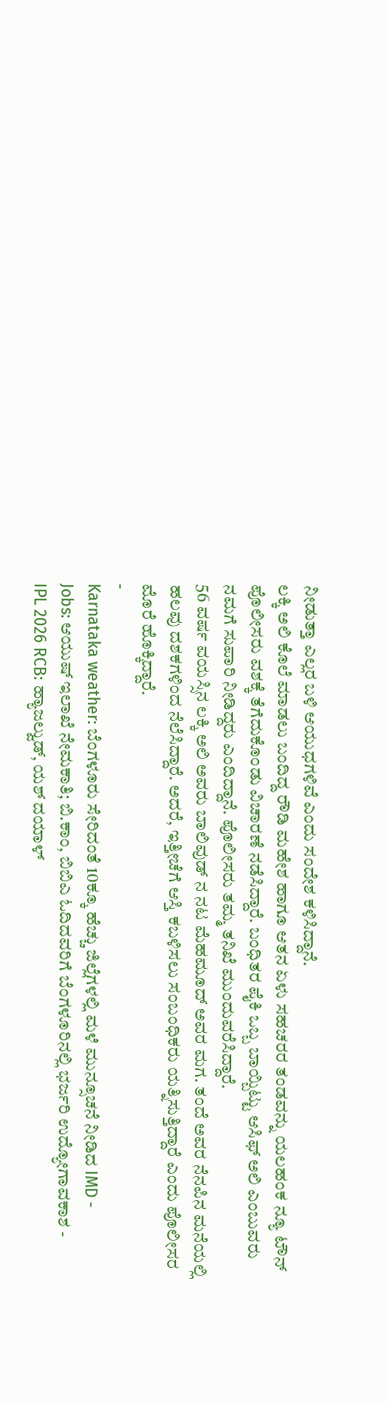ನೀಡುತ್ತಾ ಎಲ್ಲರ ಬಳಿ ಆಯುಧಗಳಿವೆ ಎಂದು ಸಂದೇಶ ಕಳಿಸಿದ್ದಾನೆ.
ಲಕ್ಕಿ ಅಲಿ ಕೊಲೆ ಮಾಡಲು ಬಂದಿದ್ದ ರೌಡಿ ಮಹೇಶ ಹಾಗೂ ಆತನ ಏಳು ಸಹಚರರ ತಂಡವನ್ನು ಯಲಹಂಕ ನ್ಯೂ ಟೌನ್ ಪೊಲೀಸರು ವಶಕ್ಕೆ ತೆಗೆದುಕೊಂಡು ವಿಚಾರಣೆ ನಡೆಸಿದ್ದಾರೆ. ಬಂಧಿತರ ಪೈಕಿ ಒಬ್ಬ ಬಾಯ್ಬಿಟ್ಟು ಆಸಿಫ್ ಅಲಿ ಎಂಬುವರು ನಮಗೆ ಸುಪಾರಿ ನೀಡಿದ್ದರು ಎಂದಿದ್ದಾನೆ. ಪೊಲೀಸರು ತಮ್ಮ ತನಿಖೆ ಮುಂದುವರೆಸಿದ್ದಾರೆ.
56 ವರ್ಷ ವಯಸ್ಸಿನ ಲಕ್ಕಿ ಅಲಿ ಅವರು ಬಾಲಿವುಡ್ ನ ನಟ ಮೆಹಮೂದ್ ಅವರ ಮಗ. ತಂದೆ ಅವರ ನೆನಪಿನ ಮನೆಯಲ್ಲಿ ಹಲವು ದಶಕಗಳಿಂದ ನೆಲೆಸಿದ್ದಾರೆ. ಅದರೆ, ಇತ್ತೀಚೆಗೆ ಆಸ್ತಿ ಕಬಳಿಸಲು ಸಂಬಂಧಿಕರು ಯತ್ನಿಸುತ್ತಿದ್ದಾರೆ ಎಂದು ಪೊಲೀಸರ ಮೊರೆ ಹೊಕ್ಕಿದ್ದಾರೆ.
-
Karnataka weather: ಬೆಂಗಳೂರು ಸೇರಿದಂತೆ 10ಕ್ಕೂ ಹೆಚ್ಚು ಜಿಲ್ಲೆಗಳಲ್ಲಿ ಮಳೆ ಮುನ್ಸೂಚನೆ ನೀಡಿದ IMD -
Jobs: ಆಯುಷ್ ಇಲಾಖೆ ನೇಮಕಾತಿ; ಬಿ.ಕಾಂ, ಬಿಬಿಎ ಓದಿದವರಿಗೆ ಬೆಂಗಳೂರಿನಲ್ಲಿ ಭರ್ಜರಿ ಉದ್ಯೋಗಾವಕಾಶ -
IPL 2026 RCB: ಹ್ಯಾಜಲ್ವುಡ್, ಯಶ್ ದಯಾಳ್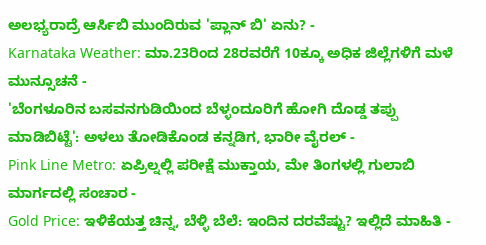ಅಲಭ್ಯರಾದ್ರೆ ಆರ್ಸಿಬಿ ಮುಂದಿರುವ 'ಪ್ಲಾನ್ ಬಿ' ಏನು? -
Karnataka Weather: ಮಾ.23ರಿಂದ 28ರವರೆಗೆ 10ಕ್ಕೂ ಅಧಿಕ ಜಿಲ್ಲೆಗಳಿಗೆ ಮಳೆ ಮುನ್ಸೂಚನೆ -
'ಬೆಂಗಳೂರಿನ ಬಸವನಗುಡಿಯಿಂದ ಬೆಳ್ಳಂದೂರಿಗೆ ಹೋಗಿ ದೊಡ್ಡ ತಪ್ಪು ಮಾಡಿಬಿಟ್ಟೆ': ಅಳಲು ತೋಡಿಕೊಂಡ ಕನ್ನಡಿಗ, ಭಾರೀ ವೈರಲ್ -
Pink Line Metro: ಏಪ್ರಿಲ್ನಲ್ಲಿ ಪರೀಕ್ಷೆ ಮುಕ್ತಾಯ, ಮೇ ತಿಂಗಳಲ್ಲಿ ಗುಲಾಬಿ ಮಾರ್ಗದಲ್ಲಿ ಸಂಚಾರ -
Gold Price: ಇಳಿಕೆಯತ್ತ ಚಿನ್ನ, ಬೆಳ್ಳಿ ಬೆಲೆ: ಇಂದಿನ ದರವೆಷ್ಟು? ಇಲ್ಲಿದೆ ಮಾಹಿತಿ -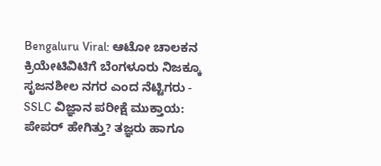Bengaluru Viral: ಆಟೋ ಚಾಲಕನ ಕ್ರಿಯೇಟಿವಿಟಿಗೆ ಬೆಂಗಳೂರು ನಿಜಕ್ಕೂ ಸೃಜನಶೀಲ ನಗರ ಎಂದ ನೆಟ್ಟಿಗರು -
SSLC ವಿಜ್ಞಾನ ಪರೀಕ್ಷೆ ಮುಕ್ತಾಯ: ಪೇಪರ್ ಹೇಗಿತ್ತು? ತಜ್ಞರು ಹಾಗೂ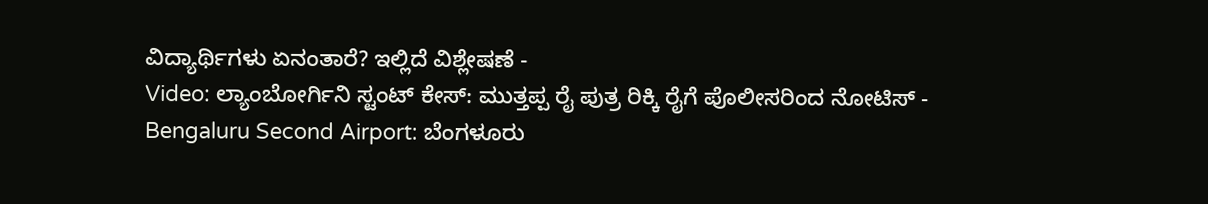ವಿದ್ಯಾರ್ಥಿಗಳು ಏನಂತಾರೆ? ಇಲ್ಲಿದೆ ವಿಶ್ಲೇಷಣೆ -
Video: ಲ್ಯಾಂಬೋರ್ಗಿನಿ ಸ್ಟಂಟ್ ಕೇಸ್: ಮುತ್ತಪ್ಪ ರೈ ಪುತ್ರ ರಿಕ್ಕಿ ರೈಗೆ ಪೊಲೀಸರಿಂದ ನೋಟಿಸ್ -
Bengaluru Second Airport: ಬೆಂಗಳೂರು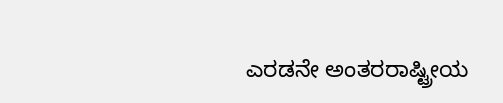ಎರಡನೇ ಅಂತರರಾಷ್ಟ್ರೀಯ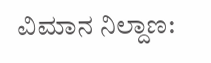ವಿಮಾನ ನಿಲ್ದಾಣ: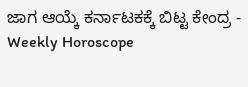ಜಾಗ ಆಯ್ಕೆ ಕರ್ನಾಟಕಕ್ಕೆ ಬಿಟ್ಟ ಕೇಂದ್ರ -
Weekly Horoscope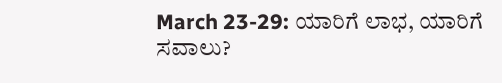March 23-29: ಯಾರಿಗೆ ಲಾಭ, ಯಾರಿಗೆ ಸವಾಲು?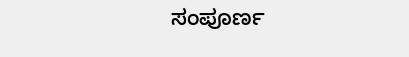ಸಂಪೂರ್ಣ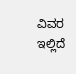ವಿವರ ಇಲ್ಲಿದೆ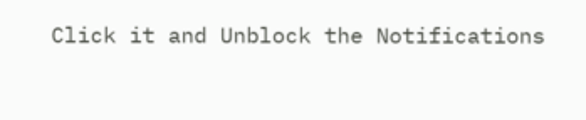Click it and Unblock the Notifications